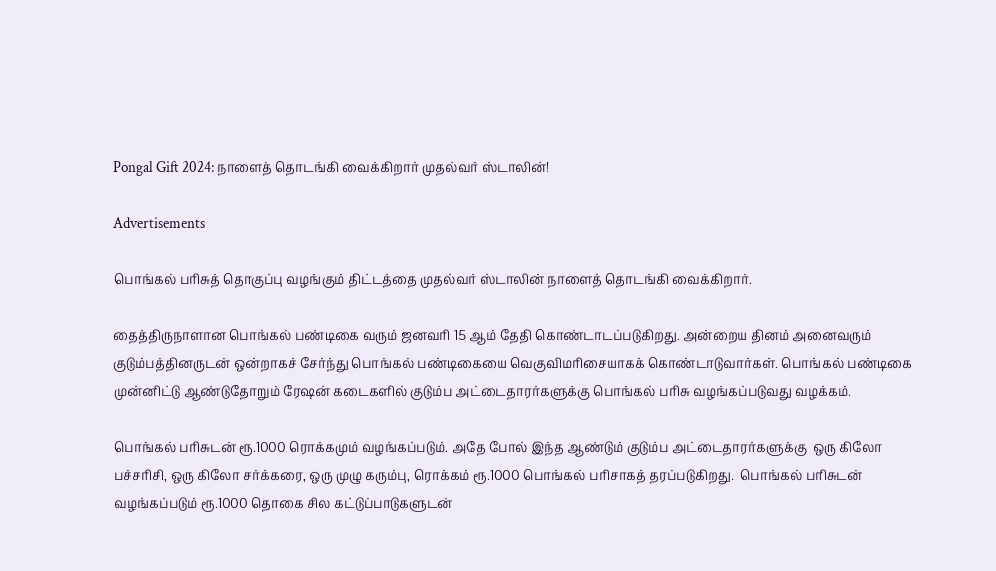Pongal Gift 2024: நாளைத் தொடங்கி வைக்கிறார் முதல்வர் ஸ்டாலின்!

Advertisements

பொங்கல் பரிசுத் தொகுப்பு வழங்கும் திட்டத்தை முதல்வர் ஸ்டாலின் நாளைத் தொடங்கி வைக்கிறார்.

தைத்திருநாளான பொங்கல் பண்டிகை வரும் ஜனவரி 15 ஆம் தேதி கொண்டாடப்படுகிறது. அன்றைய தினம் அனைவரும் குடும்பத்தினருடன் ஒன்றாகச் சேர்ந்து பொங்கல் பண்டிகையை வெகுவிமரிசையாகக் கொண்டாடுவார்கள். பொங்கல் பண்டிகை முன்னிட்டு ஆண்டுதோறும் ரேஷன் கடைகளில் குடும்ப அட்டைதாரர்களுக்கு பொங்கல் பரிசு வழங்கப்படுவது வழக்கம்.

பொங்கல் பரிசுடன் ரூ.1000 ரொக்கமும் வழங்கப்படும். அதே போல் இந்த ஆண்டும் குடும்ப அட்டைதாரர்களுக்கு  ஒரு கிலோ பச்சரிசி, ஒரு கிலோ சர்க்கரை, ஒரு முழு கரும்பு, ரொக்கம் ரூ.1000 பொங்கல் பரிசாகத் தரப்படுகிறது.  பொங்கல் பரிசுடன் வழங்கப்படும் ரூ.1000 தொகை சில கட்டுப்பாடுகளுடன்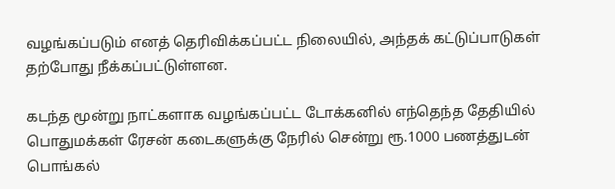வழங்கப்படும் எனத் தெரிவிக்கப்பட்ட நிலையில், அந்தக் கட்டுப்பாடுகள் தற்போது நீக்கப்பட்டுள்ளன.

கடந்த மூன்று நாட்களாக வழங்கப்பட்ட டோக்கனில் எந்தெந்த தேதியில் பொதுமக்கள் ரேசன் கடைகளுக்கு நேரில் சென்று ரூ.1000 பணத்துடன் பொங்கல்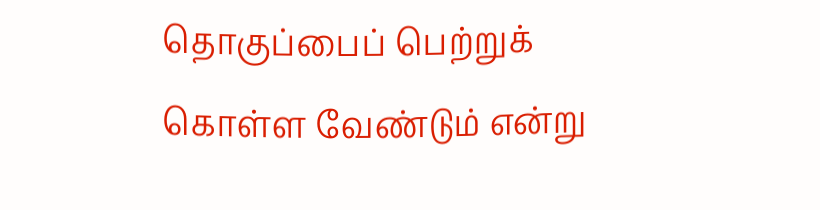தொகுப்பைப் பெற்றுக் கொள்ள வேண்டும் என்று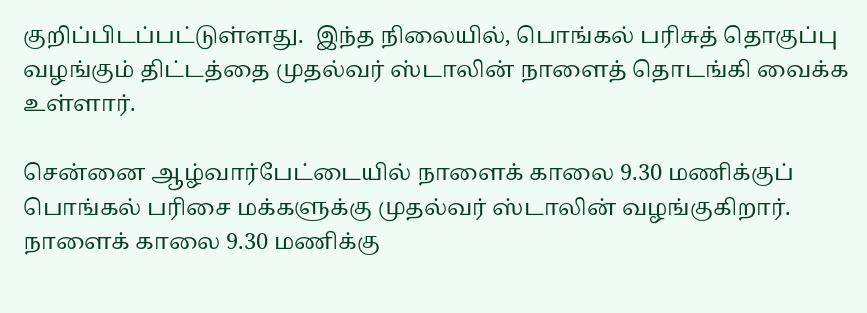குறிப்பிடப்பட்டுள்ளது.  இந்த நிலையில், பொங்கல் பரிசுத் தொகுப்பு வழங்கும் திட்டத்தை முதல்வர் ஸ்டாலின் நாளைத் தொடங்கி வைக்க உள்ளார்.

சென்னை ஆழ்வார்பேட்டையில் நாளைக் காலை 9.30 மணிக்குப் பொங்கல் பரிசை மக்களுக்கு முதல்வர் ஸ்டாலின் வழங்குகிறார். நாளைக் காலை 9.30 மணிக்கு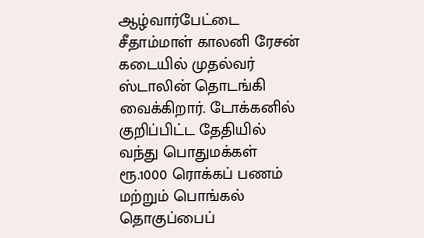ஆழ்வார்பேட்டை சீதாம்மாள் காலனி ரேசன் கடையில் முதல்வர் ஸ்டாலின் தொடங்கி வைக்கிறார். டோக்கனில் குறிப்பிட்ட தேதியில் வந்து பொதுமக்கள் ரூ.1000 ரொக்கப் பணம் மற்றும் பொங்கல் தொகுப்பைப்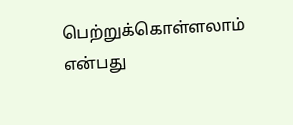பெற்றுக்கொள்ளலாம் என்பது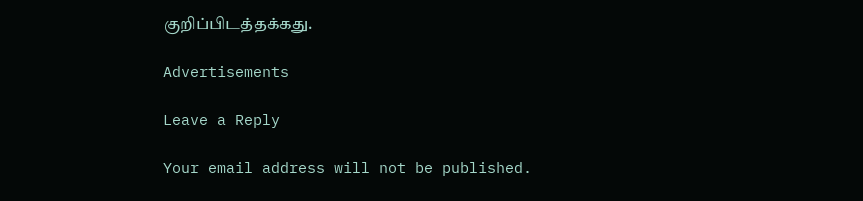குறிப்பிடத்தக்கது.

Advertisements

Leave a Reply

Your email address will not be published.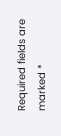Required fields are marked *